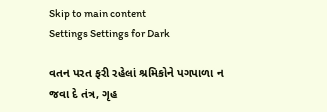Skip to main content
Settings Settings for Dark

વતન પરત ફરી રહેલાં શ્રમિકોને પગપાળા ન જવા દે તંત્ર, ગૃહ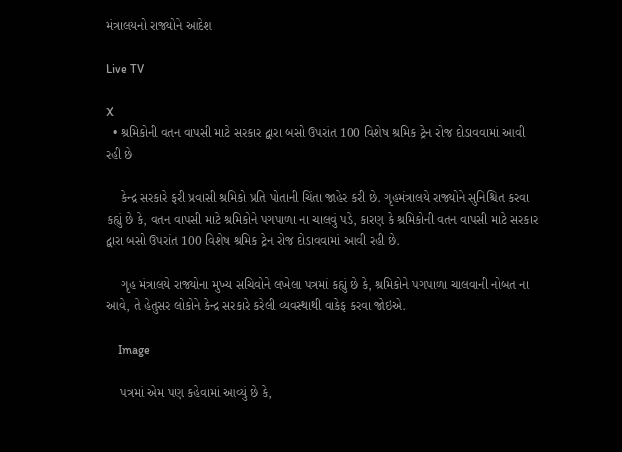મંત્રાલયનો રાજ્યોને આદેશ

Live TV

X
  • શ્રમિકોની વતન વાપસી માટે સરકાર દ્વારા બસો ઉપરાંત 100 વિશેષ શ્રમિક ટ્રેન રોજ દોડાવવામાં આવી રહી છે

    કેન્દ્ર સરકારે ફરી પ્રવાસી શ્રમિકો પ્રતિ પોતાની ચિંતા જાહેર કરી છે. ગૃહમંત્રાલયે રાજ્યોને સુનિશ્ચિત કરવા કહ્યું છે કે, વતન વાપસી માટે શ્રમિકોને પગપાળા ના ચાલવું પડે, કારણ કે શ્રમિકોની વતન વાપસી માટે સરકાર દ્વારા બસો ઉપરાંત 100 વિશેષ શ્રમિક ટ્રેન રોજ દોડાવવામાં આવી રહી છે.

    ગૃહ મંત્રાલયે રાજ્યોના મુખ્ય સચિવોને લખેલા પત્રમાં કહ્યું છે કે, શ્રમિકોને પગપાળા ચાલવાની નોબત ના આવે, તે હેતુસર લોકોને કેન્દ્ર સરકારે કરેલી વ્યવસ્થાથી વાકેફ કરવા જોઇએ.

    Image

    પત્રમાં એમ પણ કહેવામાં આવ્યું છે કે,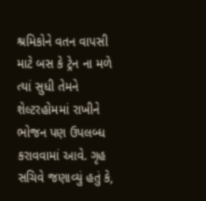શ્રમિકોને વતન વાપસી માટે બસ કે ટ્રેન ના મળે ત્યાં સુધી તેમને શેલ્ટરહોમમાં રાખીને ભોજન પણ ઉપલબ્ધ કરાવવામાં આવે. ગૃહ સચિવે જણાવ્યું હતું કે,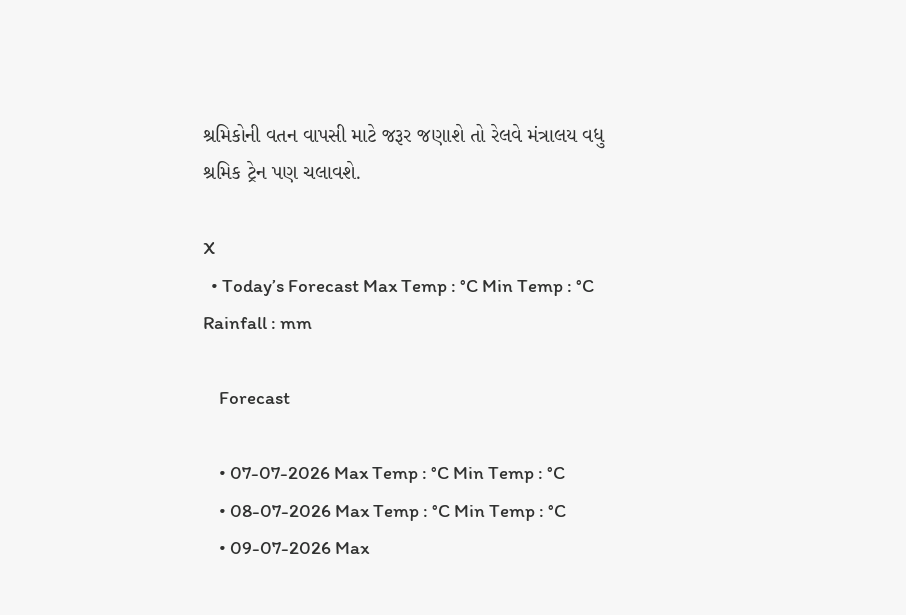શ્રમિકોની વતન વાપસી માટે જરૂર જણાશે તો રેલવે મંત્રાલય વધુ શ્રમિક ટ્રેન પણ ચલાવશે.

X
  • Today’s Forecast Max Temp : °C Min Temp : °C Rainfall : mm

    Forecast

    • 07-07-2026 Max Temp : °C Min Temp : °C
    • 08-07-2026 Max Temp : °C Min Temp : °C
    • 09-07-2026 Max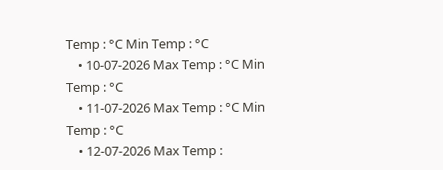Temp : °C Min Temp : °C
    • 10-07-2026 Max Temp : °C Min Temp : °C
    • 11-07-2026 Max Temp : °C Min Temp : °C
    • 12-07-2026 Max Temp :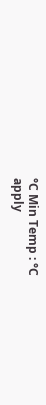°C Min Temp : °C
apply